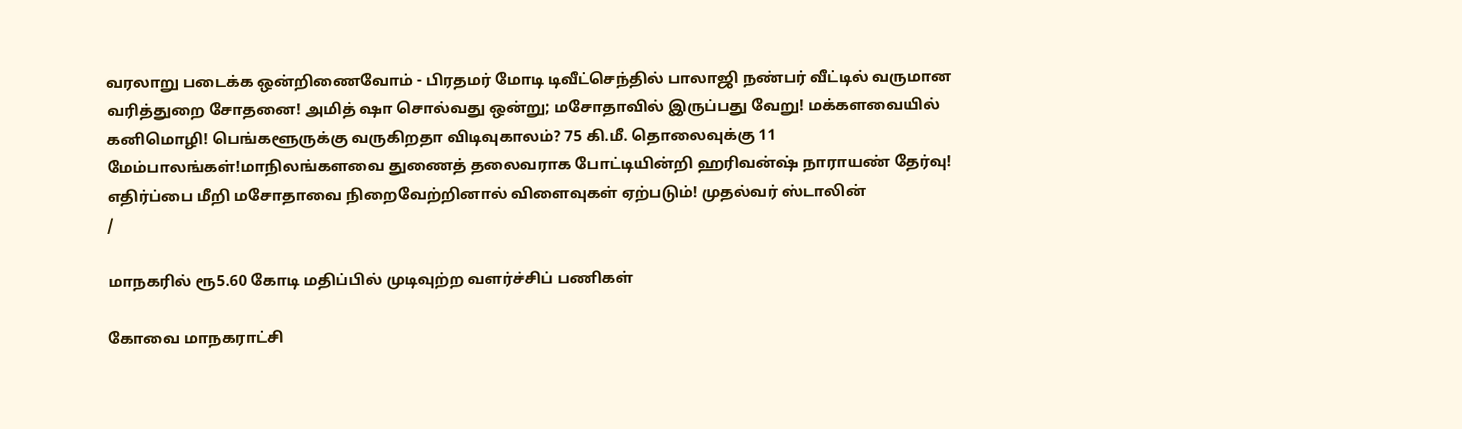வரலாறு படைக்க ஒன்றிணைவோம் - பிரதமர் மோடி டிவீட்செந்தில் பாலாஜி நண்பர் வீட்டில் வருமான வரித்துறை சோதனை! அமித் ஷா சொல்வது ஒன்று; மசோதாவில் இருப்பது வேறு! மக்களவையில் கனிமொழி! பெங்களூருக்கு வருகிறதா விடிவுகாலம்? 75 கி.மீ. தொலைவுக்கு 11 மேம்பாலங்கள்!மாநிலங்களவை துணைத் தலைவராக போட்டியின்றி ஹரிவன்ஷ் நாராயண் தேர்வு! எதிர்ப்பை மீறி மசோதாவை நிறைவேற்றினால் விளைவுகள் ஏற்படும்! முதல்வர் ஸ்டாலின்
/

மாநகரில் ரூ5.60 கோடி மதிப்பில் முடிவுற்ற வளர்ச்சிப் பணிகள்

கோவை மாநகராட்சி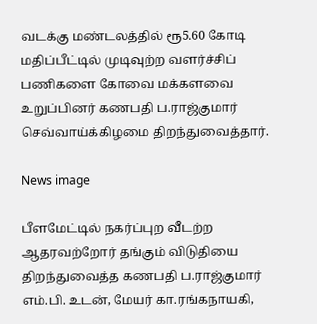வடக்கு மண்டலத்தில் ரூ5.60 கோடி மதிப்பீட்டில் முடிவுற்ற வளர்ச்சிப் பணிகளை கோவை மக்களவை உறுப்பினர் கணபதி ப.ராஜ்குமார் செவ்வாய்க்கிழமை திறந்துவைத்தார்.

News image

பீளமேட்டில் நகர்ப்புற வீடற்ற ஆதரவற்றோர் தங்கும் விடுதியை திறந்துவைத்த கணபதி ப.ராஜ்குமார் எம்.பி. உடன், மேயர் கா.ரங்கநாயகி,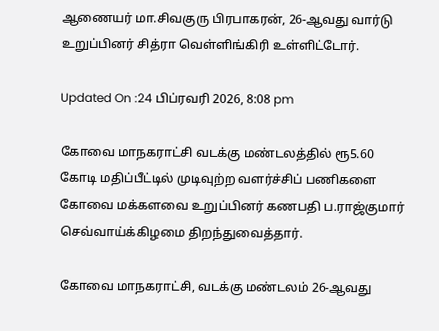ஆணையர் மா.சிவகுரு பிரபாகரன், 26-ஆவது வார்டு உறுப்பினர் சித்ரா வெள்ளிங்கிரி உள்ளிட்டோர்.

Updated On :24 பிப்ரவரி 2026, 8:08 pm

கோவை மாநகராட்சி வடக்கு மண்டலத்தில் ரூ5.60 கோடி மதிப்பீட்டில் முடிவுற்ற வளர்ச்சிப் பணிகளை கோவை மக்களவை உறுப்பினர் கணபதி ப.ராஜ்குமார் செவ்வாய்க்கிழமை திறந்துவைத்தார்.

கோவை மாநகராட்சி, வடக்கு மண்டலம் 26-ஆவது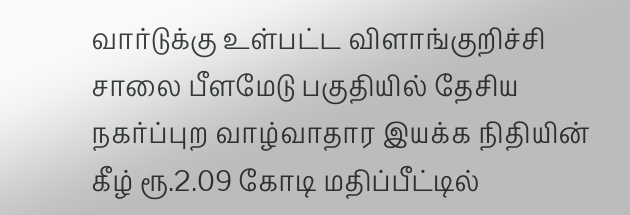வார்டுக்கு உள்பட்ட விளாங்குறிச்சி சாலை பீளமேடு பகுதியில் தேசிய நகர்ப்புற வாழ்வாதார இயக்க நிதியின் கீழ் ரூ.2.09 கோடி மதிப்பீட்டில்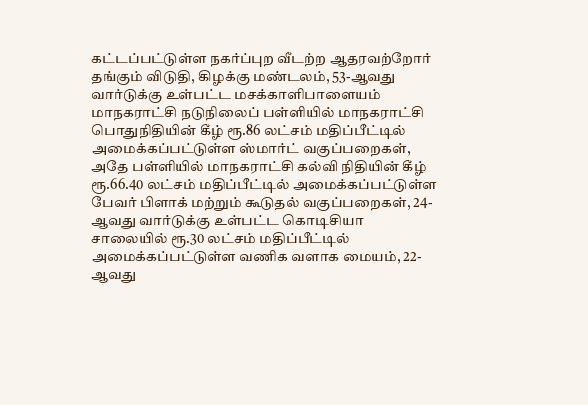கட்டப்பட்டுள்ள நகர்ப்புற வீடற்ற ஆதரவற்றோர் தங்கும் விடுதி, கிழக்கு மண்டலம், 53-ஆவது வார்டுக்கு உள்பட்ட மசக்காளிபாளையம் மாநகராட்சி நடுநிலைப் பள்ளியில் மாநகராட்சி பொதுநிதியின் கீழ் ரூ.86 லட்சம் மதிப்பீட்டில் அமைக்கப்பட்டுள்ள ஸ்மார்ட் வகுப்பறைகள், அதே பள்ளியில் மாநகராட்சி கல்வி நிதியின் கீழ் ரூ.66.40 லட்சம் மதிப்பீட்டில் அமைக்கப்பட்டுள்ள பேவர் பிளாக் மற்றும் கூடுதல் வகுப்பறைகள், 24-ஆவது வார்டுக்கு உள்பட்ட கொடிசியா சாலையில் ரூ.30 லட்சம் மதிப்பீட்டில் அமைக்கப்பட்டுள்ள வணிக வளாக மையம், 22-ஆவது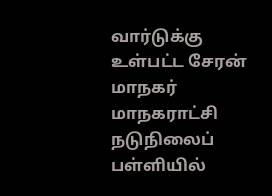வார்டுக்கு உள்பட்ட சேரன் மாநகர் மாநகராட்சி நடுநிலைப் பள்ளியில்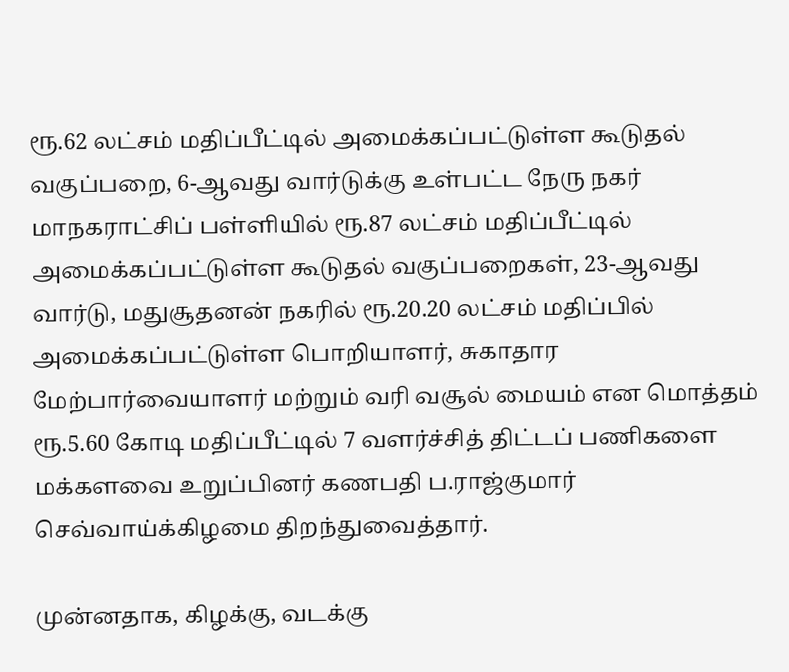ரூ.62 லட்சம் மதிப்பீட்டில் அமைக்கப்பட்டுள்ள கூடுதல் வகுப்பறை, 6-ஆவது வார்டுக்கு உள்பட்ட நேரு நகர் மாநகராட்சிப் பள்ளியில் ரூ.87 லட்சம் மதிப்பீட்டில் அமைக்கப்பட்டுள்ள கூடுதல் வகுப்பறைகள், 23-ஆவது வார்டு, மதுசூதனன் நகரில் ரூ.20.20 லட்சம் மதிப்பில் அமைக்கப்பட்டுள்ள பொறியாளர், சுகாதார மேற்பார்வையாளர் மற்றும் வரி வசூல் மையம் என மொத்தம் ரூ.5.60 கோடி மதிப்பீட்டில் 7 வளர்ச்சித் திட்டப் பணிகளை மக்களவை உறுப்பினர் கணபதி ப.ராஜ்குமார் செவ்வாய்க்கிழமை திறந்துவைத்தார்.

முன்னதாக, கிழக்கு, வடக்கு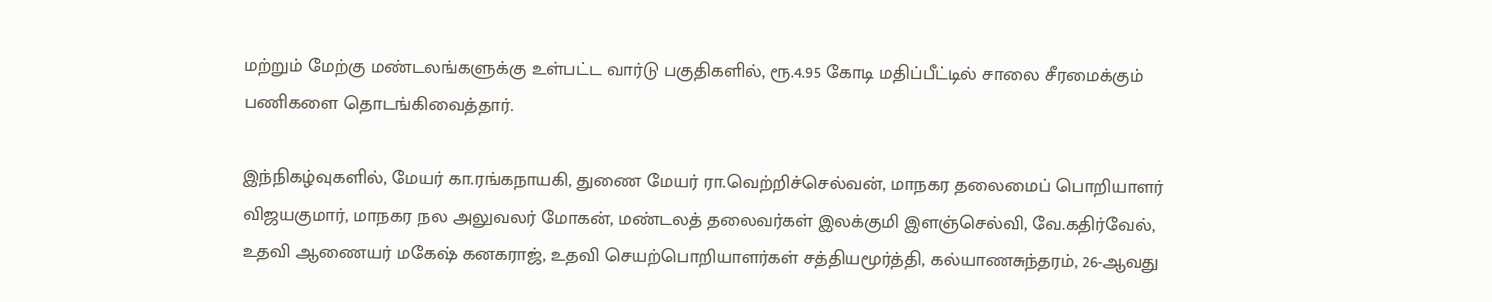மற்றும் மேற்கு மண்டலங்களுக்கு உள்பட்ட வார்டு பகுதிகளில், ரூ.4.95 கோடி மதிப்பீட்டில் சாலை சீரமைக்கும் பணிகளை தொடங்கிவைத்தார்.

இந்நிகழ்வுகளில், மேயர் கா.ரங்கநாயகி, துணை மேயர் ரா.வெற்றிச்செல்வன், மாநகர தலைமைப் பொறியாளர் விஜயகுமார், மாநகர நல அலுவலர் மோகன், மண்டலத் தலைவர்கள் இலக்குமி இளஞ்செல்வி, வே.கதிர்வேல், உதவி ஆணையர் மகேஷ் கனகராஜ், உதவி செயற்பொறியாளர்கள் சத்தியமூர்த்தி, கல்யாணசுந்தரம், 26-ஆவது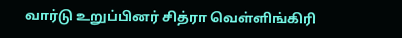வார்டு உறுப்பினர் சித்ரா வெள்ளிங்கிரி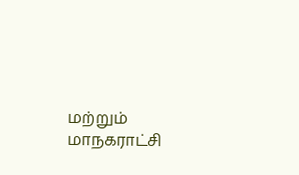மற்றும் மாநகராட்சி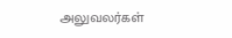அலுவலர்கள்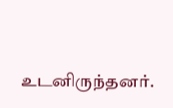உடனிருந்தனர்.